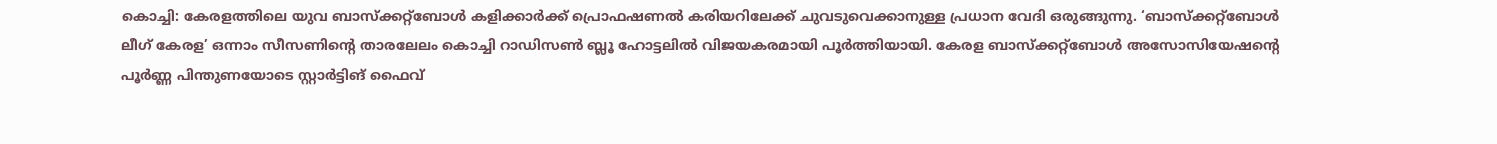കൊച്ചി: കേരളത്തിലെ യുവ ബാസ്ക്കറ്റ്ബോൾ കളിക്കാർക്ക് പ്രൊഫഷണൽ കരിയറിലേക്ക് ചുവടുവെക്കാനുള്ള പ്രധാന വേദി ഒരുങ്ങുന്നു. ‘ബാസ്ക്കറ്റ്ബോൾ ലീഗ് കേരള’ ഒന്നാം സീസണിന്റെ താരലേലം കൊച്ചി റാഡിസൺ ബ്ലൂ ഹോട്ടലിൽ വിജയകരമായി പൂർത്തിയായി. കേരള ബാസ്ക്കറ്റ്ബോൾ അസോസിയേഷന്റെ പൂർണ്ണ പിന്തുണയോടെ സ്റ്റാർട്ടിങ് ഫൈവ്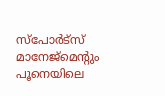സ്പോർട്സ് മാനേജ്മെന്റും പൂനെയിലെ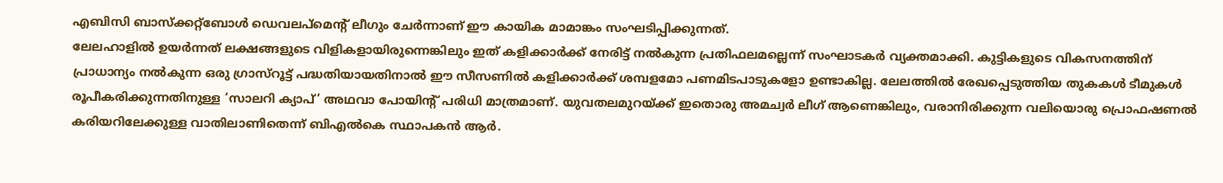എബിസി ബാസ്ക്കറ്റ്ബോൾ ഡെവലപ്മെന്റ് ലീഗും ചേർന്നാണ് ഈ കായിക മാമാങ്കം സംഘടിപ്പിക്കുന്നത്.
ലേലഹാളിൽ ഉയർന്നത് ലക്ഷങ്ങളുടെ വിളികളായിരുന്നെങ്കിലും ഇത് കളിക്കാർക്ക് നേരിട്ട് നൽകുന്ന പ്രതിഫലമല്ലെന്ന് സംഘാടകർ വ്യക്തമാക്കി. കുട്ടികളുടെ വികസനത്തിന് പ്രാധാന്യം നൽകുന്ന ഒരു ഗ്രാസ്റൂട്ട് പദ്ധതിയായതിനാൽ ഈ സീസണിൽ കളിക്കാർക്ക് ശമ്പളമോ പണമിടപാടുകളോ ഉണ്ടാകില്ല. ലേലത്തിൽ രേഖപ്പെടുത്തിയ തുകകൾ ടീമുകൾ രൂപീകരിക്കുന്നതിനുള്ള ‘സാലറി ക്യാപ്’ അഥവാ പോയിന്റ് പരിധി മാത്രമാണ്. യുവതലമുറയ്ക്ക് ഇതൊരു അമച്വർ ലീഗ് ആണെങ്കിലും, വരാനിരിക്കുന്ന വലിയൊരു പ്രൊഫഷണൽ കരിയറിലേക്കുള്ള വാതിലാണിതെന്ന് ബിഎൽകെ സ്ഥാപകൻ ആർ.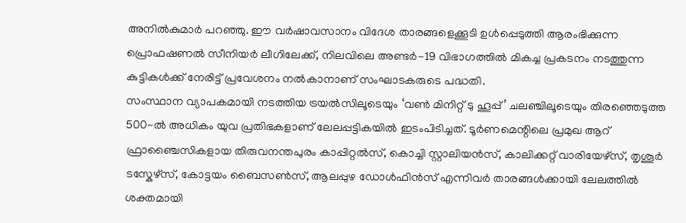അനിൽകുമാർ പറഞ്ഞു. ഈ വർഷാവസാനം വിദേശ താരങ്ങളെക്കൂടി ഉൾപ്പെടുത്തി ആരംഭിക്കുന്ന പ്രൊഫഷണൽ സീനിയർ ലീഗിലേക്ക്, നിലവിലെ അണ്ടർ-19 വിഭാഗത്തിൽ മികച്ച പ്രകടനം നടത്തുന്ന കുട്ടികൾക്ക് നേരിട്ട് പ്രവേശനം നൽകാനാണ് സംഘാടകരുടെ പദ്ധതി.
സംസ്ഥാന വ്യാപകമായി നടത്തിയ ട്രയൽസിലൂടെയും ‘വൺ മിനിറ്റ് ടു ഹൂപ്പ്’ ചലഞ്ചിലൂടെയും തിരഞ്ഞെടുത്ത 500-ൽ അധികം യുവ പ്രതിഭകളാണ് ലേലപ്പട്ടികയിൽ ഇടംപിടിച്ചത്. ടൂർണമെന്റിലെ പ്രമുഖ ആറ് ഫ്രാഞ്ചൈസികളായ തിരുവനന്തപുരം കാപ്പിറ്റൽസ്, കൊച്ചി സ്റ്റാലിയൻസ്, കാലിക്കറ്റ് വാരിയേഴ്സ്, തൃശൂർ ടസ്കേഴ്സ്, കോട്ടയം ബൈസൺസ്, ആലപ്പുഴ ഡോൾഫിൻസ് എന്നിവർ താരങ്ങൾക്കായി ലേലത്തിൽ ശക്തമായി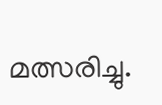മത്സരിച്ചു.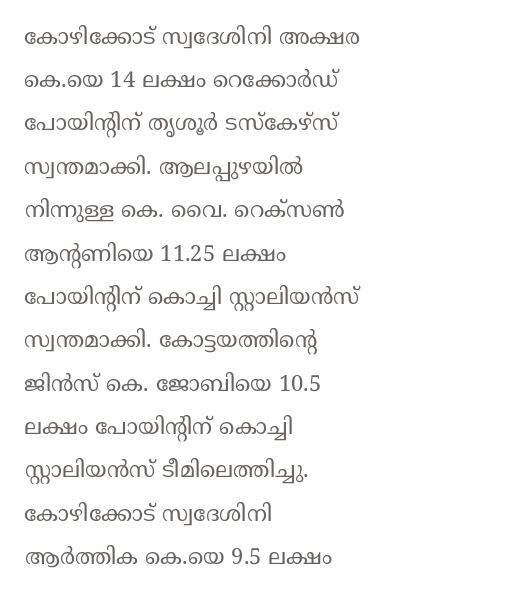കോഴിക്കോട് സ്വദേശിനി അക്ഷര കെ.യെ 14 ലക്ഷം റെക്കോർഡ് പോയിന്റിന് തൃശൂർ ടസ്കേഴ്സ് സ്വന്തമാക്കി. ആലപ്പുഴയിൽ നിന്നുള്ള കെ. വൈ. റെക്സൺ ആന്റണിയെ 11.25 ലക്ഷം പോയിന്റിന് കൊച്ചി സ്റ്റാലിയൻസ് സ്വന്തമാക്കി. കോട്ടയത്തിന്റെ ജിൻസ് കെ. ജോബിയെ 10.5 ലക്ഷം പോയിന്റിന് കൊച്ചി സ്റ്റാലിയൻസ് ടീമിലെത്തിച്ചു. കോഴിക്കോട് സ്വദേശിനി ആർത്തിക കെ.യെ 9.5 ലക്ഷം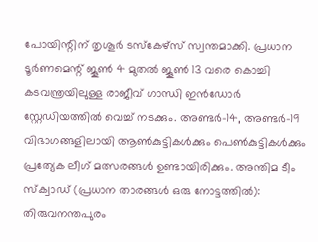പോയിന്റിന് തൃശൂർ ടസ്കേഴ്സ് സ്വന്തമാക്കി. പ്രധാന ടൂർണമെന്റ് ജൂൺ 4 മുതൽ ജൂൺ 13 വരെ കൊച്ചി കടവന്ത്രയിലുള്ള രാജീവ് ഗാന്ധി ഇൻഡോർ സ്റ്റേഡിയത്തിൽ വെച്ച് നടക്കും. അണ്ടർ-14, അണ്ടർ-19 വിഭാഗങ്ങളിലായി ആൺകുട്ടികൾക്കും പെൺകുട്ടികൾക്കും പ്രത്യേക ലീഗ് മത്സരങ്ങൾ ഉണ്ടായിരിക്കും. അന്തിമ ടീം സ്ക്വാഡ് (പ്രധാന താരങ്ങൾ ഒരു നോട്ടത്തിൽ): തിരുവനന്തപുരം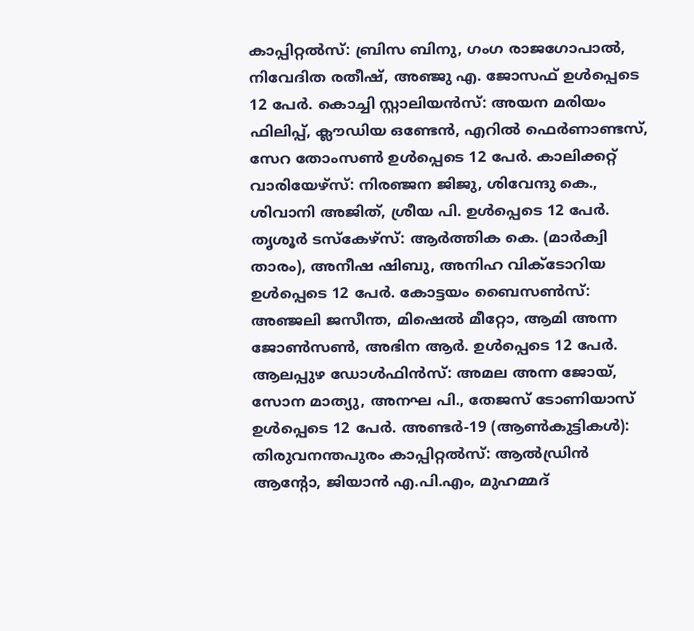കാപ്പിറ്റൽസ്: ബ്രിസ ബിനു, ഗംഗ രാജഗോപാൽ, നിവേദിത രതീഷ്, അഞ്ജു എ. ജോസഫ് ഉൾപ്പെടെ 12 പേർ. കൊച്ചി സ്റ്റാലിയൻസ്: അയന മരിയം ഫിലിപ്പ്, ക്ലൗഡിയ ഒണ്ടേൻ, എറിൽ ഫെർണാണ്ടസ്, സേറ തോംസൺ ഉൾപ്പെടെ 12 പേർ. കാലിക്കറ്റ് വാരിയേഴ്സ്: നിരഞ്ജന ജിജു, ശിവേന്ദു കെ., ശിവാനി അജിത്, ശ്രീയ പി. ഉൾപ്പെടെ 12 പേർ. തൃശൂർ ടസ്കേഴ്സ്: ആർത്തിക കെ. (മാർക്വി താരം), അനീഷ ഷിബു, അനിഹ വിക്ടോറിയ ഉൾപ്പെടെ 12 പേർ. കോട്ടയം ബൈസൺസ്: അഞ്ജലി ജസീന്ത, മിഷെൽ മീറ്റോ, ആമി അന്ന ജോൺസൺ, അഭിന ആർ. ഉൾപ്പെടെ 12 പേർ. ആലപ്പുഴ ഡോൾഫിൻസ്: അമല അന്ന ജോയ്, സോന മാത്യു, അനഘ പി., തേജസ് ടോണിയാസ് ഉൾപ്പെടെ 12 പേർ. അണ്ടർ-19 (ആൺകുട്ടികൾ): തിരുവനന്തപുരം കാപ്പിറ്റൽസ്: ആൽഡ്രിൻ ആന്റോ, ജിയാൻ എ.പി.എം, മുഹമ്മദ്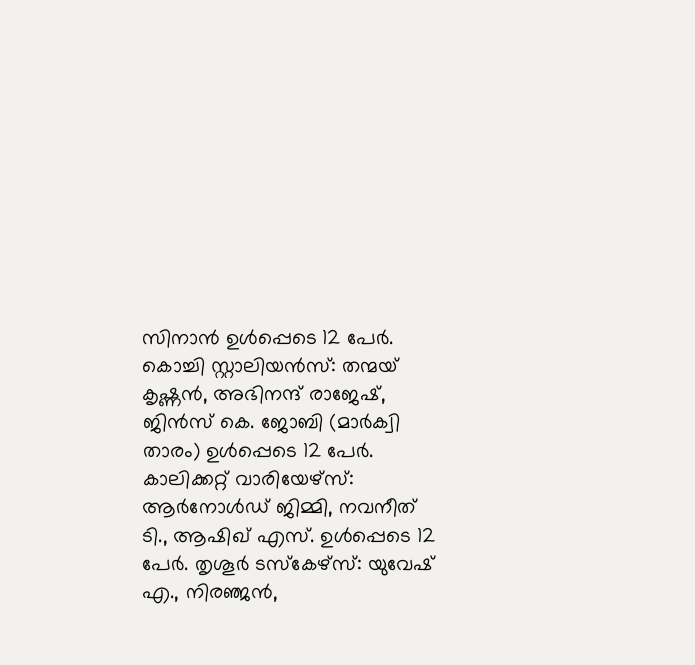സിനാൻ ഉൾപ്പെടെ 12 പേർ. കൊച്ചി സ്റ്റാലിയൻസ്: തന്മയ് കൃഷ്ണൻ, അഭിനന്ദ് രാജേഷ്, ജിൻസ് കെ. ജോബി (മാർക്വി താരം) ഉൾപ്പെടെ 12 പേർ. കാലിക്കറ്റ് വാരിയേഴ്സ്: ആർനോൾഡ് ജിമ്മി, നവനീത് ടി., ആഷിഖ് എസ്. ഉൾപ്പെടെ 12 പേർ. തൃശൂർ ടസ്കേഴ്സ്: യുവേഷ് എ., നിരഞ്ജൻ,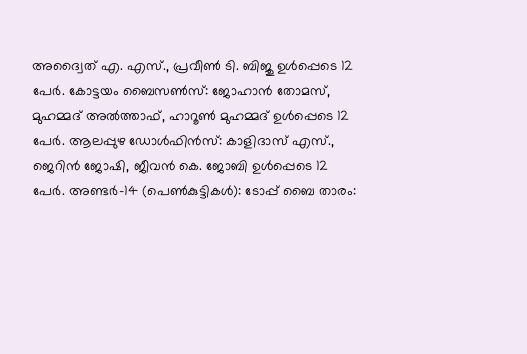അദ്വൈത് എ. എസ്., പ്രവീൺ ടി. ബിജു ഉൾപ്പെടെ 12 പേർ. കോട്ടയം ബൈസൺസ്: ജോഹാൻ തോമസ്, മുഹമ്മദ് അൽത്താഫ്, ഹാറൂൺ മുഹമ്മദ് ഉൾപ്പെടെ 12 പേർ. ആലപ്പുഴ ഡോൾഫിൻസ്: കാളിദാസ് എസ്., ജെറിൻ ജോഷി, ജീവൻ കെ. ജോബി ഉൾപ്പെടെ 12 പേർ. അണ്ടർ-14 (പെൺകുട്ടികൾ): ടോപ്പ് ബൈ താരം: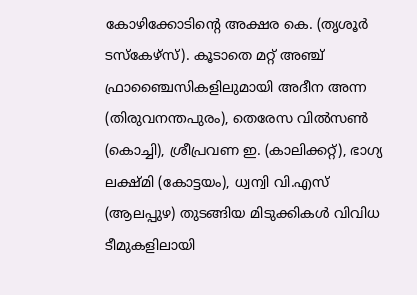കോഴിക്കോടിന്റെ അക്ഷര കെ. (തൃശൂർ ടസ്കേഴ്സ്). കൂടാതെ മറ്റ് അഞ്ച് ഫ്രാഞ്ചൈസികളിലുമായി അദീന അന്ന (തിരുവനന്തപുരം), തെരേസ വിൽസൺ (കൊച്ചി), ശ്രീപ്രവണ ഇ. (കാലിക്കറ്റ്), ഭാഗ്യ ലക്ഷ്മി (കോട്ടയം), ധ്വന്വി വി.എസ് (ആലപ്പുഴ) തുടങ്ങിയ മിടുക്കികൾ വിവിധ ടീമുകളിലായി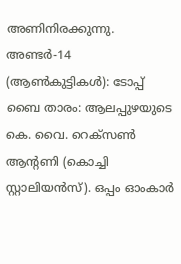അണിനിരക്കുന്നു. അണ്ടർ-14 (ആൺകുട്ടികൾ): ടോപ്പ് ബൈ താരം: ആലപ്പുഴയുടെ കെ. വൈ. റെക്സൺ ആന്റണി (കൊച്ചി സ്റ്റാലിയൻസ്). ഒപ്പം ഓംകാർ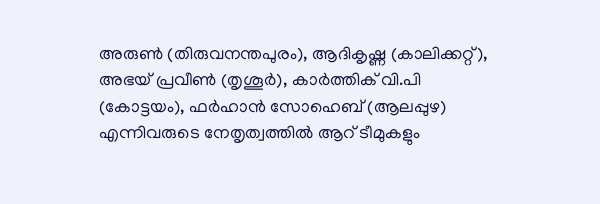അരുൺ (തിരുവനന്തപുരം), ആദികൃഷ്ണ (കാലിക്കറ്റ്), അഭയ് പ്രവീൺ (തൃശൂർ), കാർത്തിക് വി.പി (കോട്ടയം), ഫർഹാൻ സോഹെബ് (ആലപ്പുഴ) എന്നിവരുടെ നേതൃത്വത്തിൽ ആറ് ടീമുകളും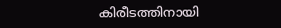കിരീടത്തിനായി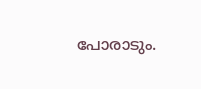പോരാടും.